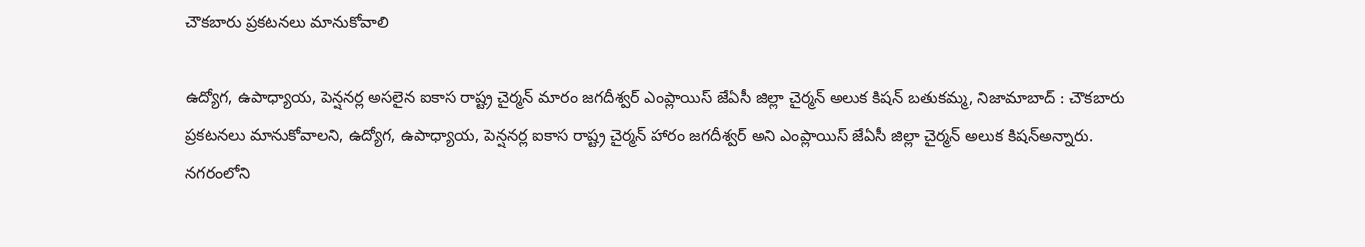చౌకబారు ప్రకటనలు మానుకోవాలి

ఉద్యోగ, ఉపాధ్యాయ, పెన్షనర్ల అసలైన ఐకాస రాష్ట్ర చైర్మన్ మారం జగదీశ్వర్ ఎంప్లాయిస్ జేఏసీ జిల్లా చైర్మన్ అలుక కిషన్ బతుకమ్మ, నిజామాబాద్ : చౌకబారు ప్రకటనలు మానుకోవాలని, ఉద్యోగ, ఉపాధ్యాయ, పెన్షనర్ల ఐకాస రాష్ట్ర చైర్మన్ హారం జగదీశ్వర్ అని ఎంప్లాయిస్ జేఏసీ జిల్లా చైర్మన్ అలుక కిషన్అన్నారు. నగరంలోని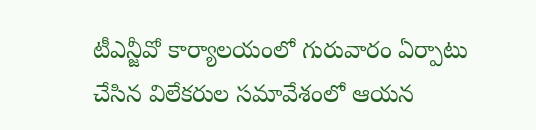టీఎన్జీవో కార్యాలయంలో గురువారం ఏర్పాటు చేసిన విలేకరుల సమావేశంలో ఆయన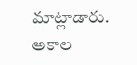మాట్లాడారు. అకాల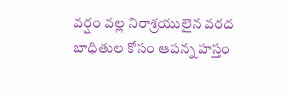వర్షం వల్ల నిరాశ్రయులైన వరద బాధితుల కోసం ఆపన్న హస్తం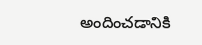అందించడానికి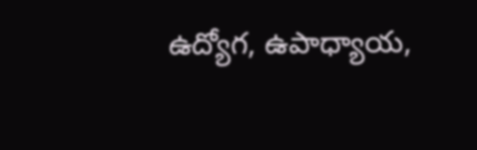ఉద్యోగ, ఉపాధ్యాయ,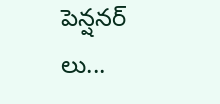పెన్షనర్ లు...